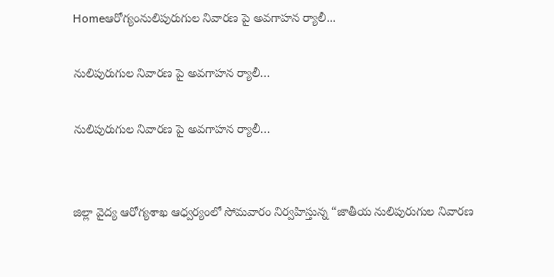Homeఆరోగ్యంనులిపురుగుల నివారణ పై అవగాహన ర్యాలీ...

నులిపురుగుల నివారణ పై అవగాహన ర్యాలీ…

నులిపురుగుల నివారణ పై అవగాహన ర్యాలీ…


జిల్లా వైద్య ఆరోగ్యశాఖ ఆధ్వర్యంలో సోమవారం నిర్వహిస్తున్న “జాతీయ నులిపురుగుల నివారణ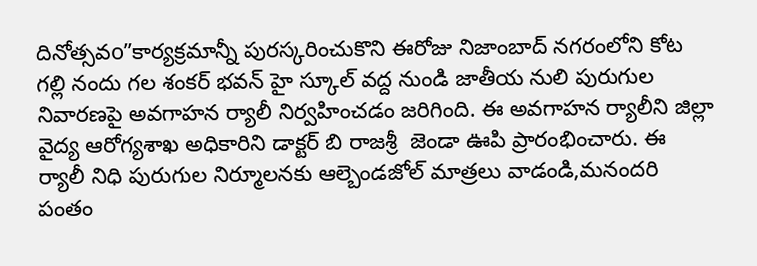దినోత్సవo”కార్యక్రమాన్నీ పురస్కరించుకొని ఈరోజు నిజాంబాద్ నగరంలోని కోట గల్లి నందు గల శంకర్ భవన్ హై స్కూల్ వద్ద నుండి జాతీయ నులి పురుగుల నివారణపై అవగాహన ర్యాలీ నిర్వహించడం జరిగింది. ఈ అవగాహన ర్యాలీని జిల్లా వైద్య ఆరోగ్యశాఖ అధికారిని డాక్టర్ బి రాజశ్రీ  జెండా ఊపి ప్రారంభించారు. ఈ ర్యాలీ నిధి పురుగుల నిర్మూలనకు ఆల్బెండజోల్ మాత్రలు వాడండి,మనందరి పంతం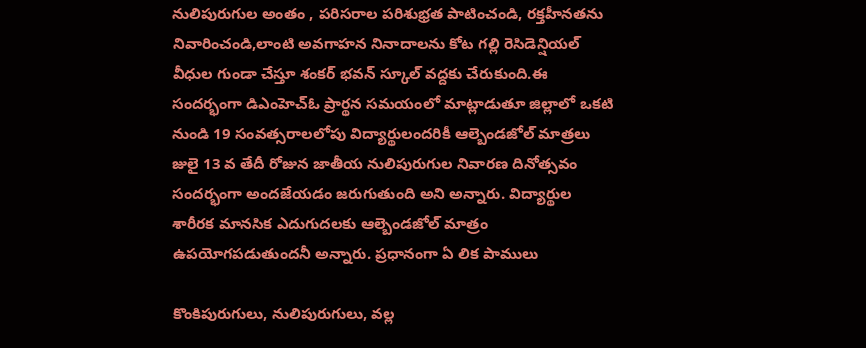నులిపురుగుల అంతం , పరిసరాల పరిశుభ్రత పాటించండి, రక్తహీనతను నివారించండి,లాంటి అవగాహన నినాదాలను కోట గల్లి రెసిడెన్షియల్ వీధుల గుండా చేస్తూ శంకర్ భవన్ స్కూల్ వద్దకు చేరుకుంది.ఈ సందర్భంగా డిఎంహెచ్ఓ ప్రార్థన సమయంలో మాట్లాడుతూ జిల్లాలో ఒకటి నుండి 19 సంవత్సరాలలోపు విద్యార్థులందరికీ ఆల్బెండజోల్ మాత్రలు జులై 13 వ తేదీ రోజున జాతీయ నులిపురుగుల నివారణ దినోత్సవం సందర్భంగా అందజేయడం జరుగుతుంది అని అన్నారు. విద్యార్థుల శారీరక మానసిక ఎదుగుదలకు ఆల్బెండజోల్ మాత్రం ఉపయోగపడుతుందనీ అన్నారు. ప్రధానంగా ఏ లిక పాములు

కొంకిపురుగులు, నులిపురుగులు, వల్ల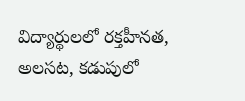విద్యార్థులలో రక్తహీనత, అలసట, కడుపులో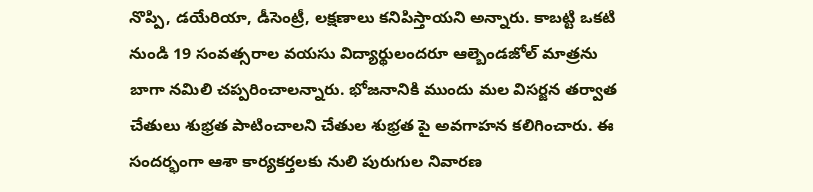నొప్పి, డయేరియా, డీసెంట్రీ, లక్షణాలు కనిపిస్తాయని అన్నారు. కాబట్టి ఒకటి నుండి 19 సంవత్సరాల వయసు విద్యార్థులందరూ ఆల్బెండజోల్ మాత్రను బాగా నమిలి చప్పరించాలన్నారు. భోజనానికి ముందు మల విసర్జన తర్వాత చేతులు శుభ్రత పాటించాలని చేతుల శుభ్రత పై అవగాహన కలిగించారు. ఈ సందర్భంగా ఆశా కార్యకర్తలకు నులి పురుగుల నివారణ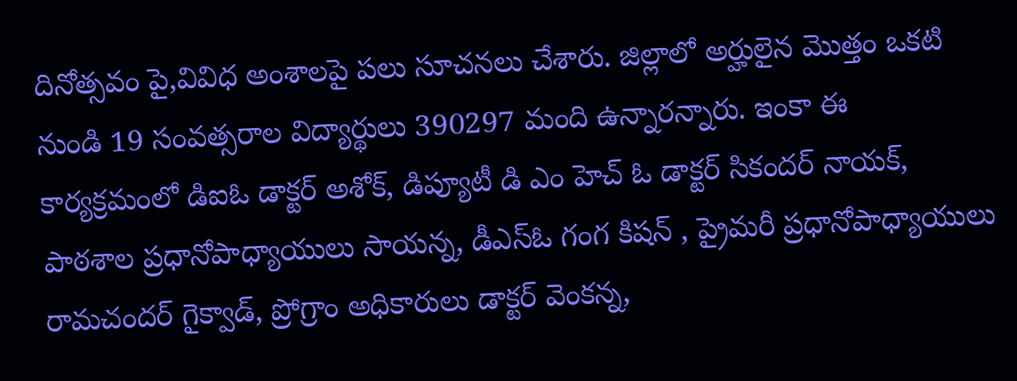దినోత్సవం పై,వివిధ అంశాలపై పలు సూచనలు చేశారు. జిల్లాలో అర్హులైన మొత్తం ఒకటి నుండి 19 సంవత్సరాల విద్యార్థులు 390297 మంది ఉన్నారన్నారు. ఇంకా ఈ కార్యక్రమంలో డిఐఓ డాక్టర్ అశోక్, డిప్యూటీ డి ఎం హెచ్ ఓ డాక్టర్ సికందర్ నాయక్, పాఠశాల ప్రధానోపాధ్యాయులు సాయన్న, డీఎస్ఓ గంగ కిషన్ , ప్రైమరీ ప్రధానోపాధ్యాయులు రామచందర్ గైక్వాడ్, ప్రోగ్రాం అధికారులు డాక్టర్ వెంకన్న,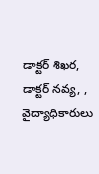డాక్టర్ శిఖర, డాక్టర్ నవ్య, , వైద్యాధికారులు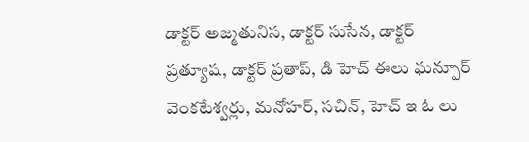డాక్టర్ అజ్మతునిస, డాక్టర్ సుసేన, డాక్టర్ ప్రత్యూష, డాక్టర్ ప్రతాప్, డి హెచ్ ఈలు ఘన్పూర్ వెంకటేశ్వర్లు, మనోహర్, సచిన్, హెచ్ ఇ ఓ లు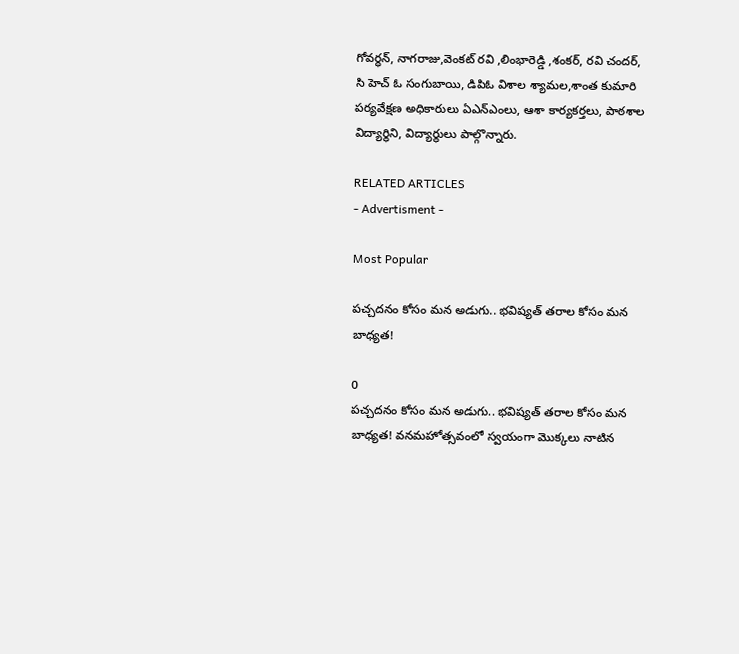గోవర్ధన్, నాగరాజు,వెంకట్ రవి ,లింభారెడ్డి ,శంకర్, రవి చందర్, సి హెచ్ ఓ సంగుబాయి, డిపిఓ విశాల శ్యామల,శాంత కుమారి పర్యవేక్షణ అధికారులు ఏఎన్ఎంలు, ఆశా కార్యకర్తలు, పాఠశాల విద్యార్థిని, విద్యార్థులు పాల్గొన్నారు.

RELATED ARTICLES
- Advertisment -

Most Popular

పచ్చదనం కోసం మన అడుగు.. భవిష్యత్ తరాల కోసం మన బాధ్యత!

0
పచ్చదనం కోసం మన అడుగు.. భవిష్యత్ తరాల కోసం మన బాధ్యత! వనమహోత్సవంలో స్వయంగా మొక్కలు నాటిన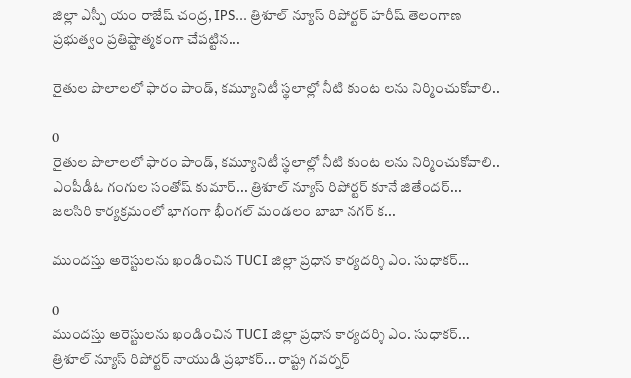జిల్లా ఎస్పీ యం రాజేష్ చంద్ర, IPS... త్రిశూల్ న్యూస్ రిపోర్టర్ హరీష్ తెలంగాణ ప్రభుత్వం ప్రతిష్టాత్మకంగా చేపట్టిన...

రైతుల పొలాలలో ఫారం పాండ్, కమ్యూనిటీ స్థలాల్లో నీటి కుంట లను నిర్మించుకోవాలి..

0
రైతుల పొలాలలో ఫారం పాండ్, కమ్యూనిటీ స్థలాల్లో నీటి కుంట లను నిర్మించుకోవాలి.. ఎంపీడీఓ గంగుల సంతోష్ కుమార్... త్రిశూల్ న్యూస్ రిపోర్టర్ కూనే జితేందర్... జలసిరి కార్యక్రమంలో భాగంగా భీంగల్ మండలం బాబా నగర్ క...

ముందస్తు అరెస్టులను ఖండించిన TUCI జిల్లా ప్రధాన కార్యదర్శి ఎం. సుధాకర్…

0
ముందస్తు అరెస్టులను ఖండించిన TUCI జిల్లా ప్రధాన కార్యదర్శి ఎం. సుధాకర్... త్రిశూల్ న్యూస్ రిపోర్టర్ నాయుడి ప్రభాకర్... రాష్ట్ర గవర్నర్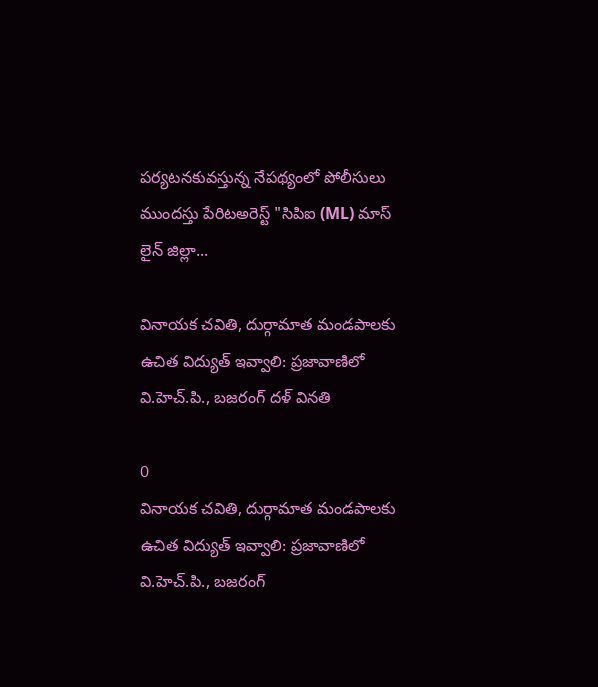పర్యటనకువస్తున్న నేపథ్యంలో పోలీసులు ముందస్తు పేరిటఅరెస్ట్ "సిపిఐ (ML) మాస్ లైన్ జిల్లా...

వినాయక చవితి, దుర్గామాత మండపాలకు ఉచిత విద్యుత్ ఇవ్వాలి: ప్రజావాణిలో వి.హెచ్.పి., బజరంగ్ దళ్ వినతి

0
వినాయక చవితి, దుర్గామాత మండపాలకు ఉచిత విద్యుత్ ఇవ్వాలి: ప్రజావాణిలో వి.హెచ్.పి., బజరంగ్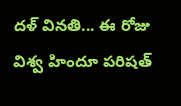దళ్ వినతి... ఈ రోజు విశ్వ హిందూ పరిషత్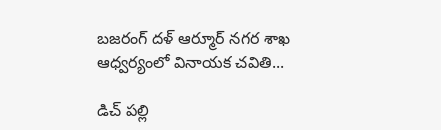బజరంగ్ దళ్ ఆర్మూర్ నగర శాఖ ఆధ్వర్యంలో వినాయక చవితి...

డిచ్ పల్లి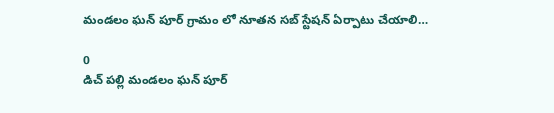మండలం ఘన్ పూర్ గ్రామం లో నూతన సబ్ స్టేషన్ ఏర్పాటు చేయాలి…

0
డిచ్ పల్లి మండలం ఘన్ పూర్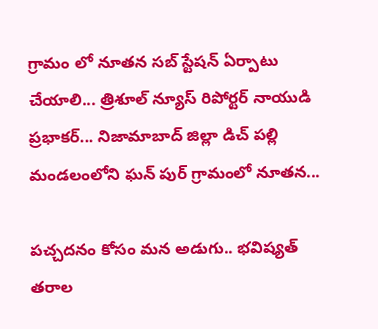గ్రామం లో నూతన సబ్ స్టేషన్ ఏర్పాటు చేయాలి... త్రిశూల్ న్యూస్ రిపోర్టర్ నాయుడి ప్రభాకర్... నిజామాబాద్ జిల్లా డిచ్ పల్లి మండలంలోని ఘన్ పుర్ గ్రామంలో నూతన...

పచ్చదనం కోసం మన అడుగు.. భవిష్యత్ తరాల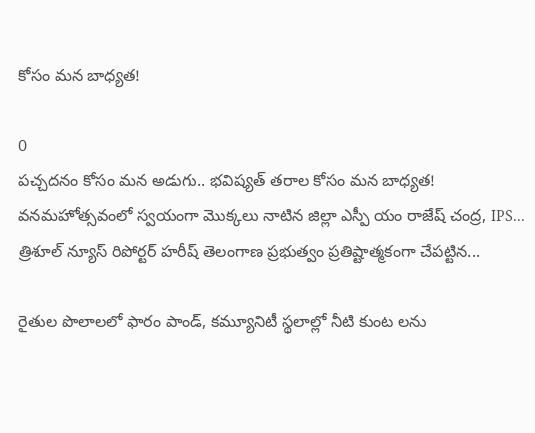కోసం మన బాధ్యత!

0
పచ్చదనం కోసం మన అడుగు.. భవిష్యత్ తరాల కోసం మన బాధ్యత! వనమహోత్సవంలో స్వయంగా మొక్కలు నాటిన జిల్లా ఎస్పీ యం రాజేష్ చంద్ర, IPS... త్రిశూల్ న్యూస్ రిపోర్టర్ హరీష్ తెలంగాణ ప్రభుత్వం ప్రతిష్టాత్మకంగా చేపట్టిన...

రైతుల పొలాలలో ఫారం పాండ్, కమ్యూనిటీ స్థలాల్లో నీటి కుంట లను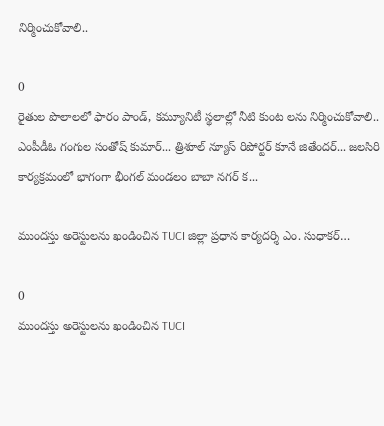నిర్మించుకోవాలి..

0
రైతుల పొలాలలో ఫారం పాండ్, కమ్యూనిటీ స్థలాల్లో నీటి కుంట లను నిర్మించుకోవాలి.. ఎంపీడీఓ గంగుల సంతోష్ కుమార్... త్రిశూల్ న్యూస్ రిపోర్టర్ కూనే జితేందర్... జలసిరి కార్యక్రమంలో భాగంగా భీంగల్ మండలం బాబా నగర్ క...

ముందస్తు అరెస్టులను ఖండించిన TUCI జిల్లా ప్రధాన కార్యదర్శి ఎం. సుధాకర్…

0
ముందస్తు అరెస్టులను ఖండించిన TUCI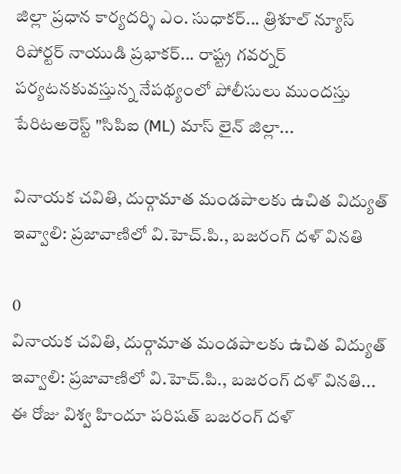జిల్లా ప్రధాన కార్యదర్శి ఎం. సుధాకర్... త్రిశూల్ న్యూస్ రిపోర్టర్ నాయుడి ప్రభాకర్... రాష్ట్ర గవర్నర్ పర్యటనకువస్తున్న నేపథ్యంలో పోలీసులు ముందస్తు పేరిటఅరెస్ట్ "సిపిఐ (ML) మాస్ లైన్ జిల్లా...

వినాయక చవితి, దుర్గామాత మండపాలకు ఉచిత విద్యుత్ ఇవ్వాలి: ప్రజావాణిలో వి.హెచ్.పి., బజరంగ్ దళ్ వినతి

0
వినాయక చవితి, దుర్గామాత మండపాలకు ఉచిత విద్యుత్ ఇవ్వాలి: ప్రజావాణిలో వి.హెచ్.పి., బజరంగ్ దళ్ వినతి... ఈ రోజు విశ్వ హిందూ పరిషత్ బజరంగ్ దళ్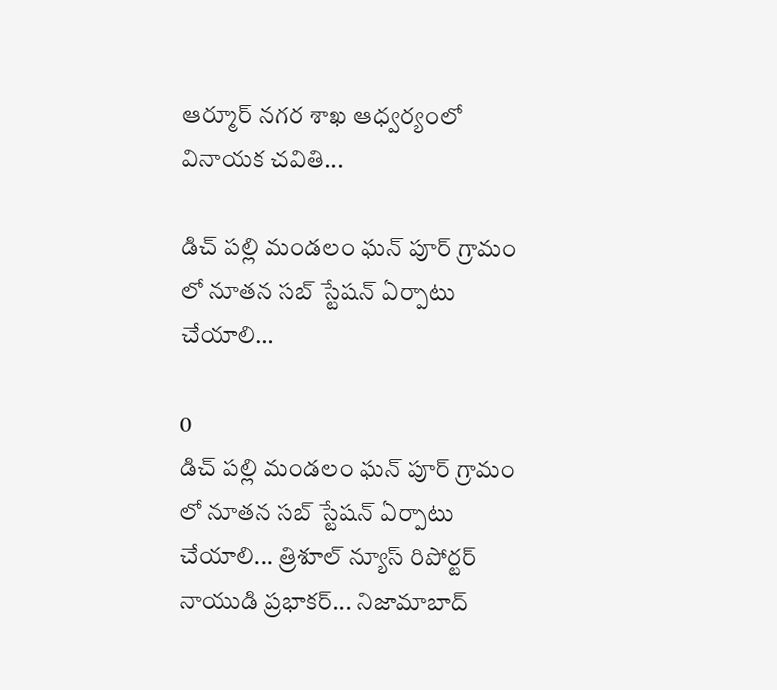ఆర్మూర్ నగర శాఖ ఆధ్వర్యంలో వినాయక చవితి...

డిచ్ పల్లి మండలం ఘన్ పూర్ గ్రామం లో నూతన సబ్ స్టేషన్ ఏర్పాటు చేయాలి…

0
డిచ్ పల్లి మండలం ఘన్ పూర్ గ్రామం లో నూతన సబ్ స్టేషన్ ఏర్పాటు చేయాలి... త్రిశూల్ న్యూస్ రిపోర్టర్ నాయుడి ప్రభాకర్... నిజామాబాద్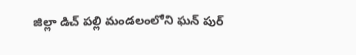జిల్లా డిచ్ పల్లి మండలంలోని ఘన్ పుర్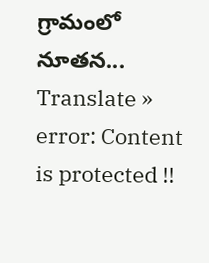గ్రామంలో నూతన...
Translate »
error: Content is protected !!